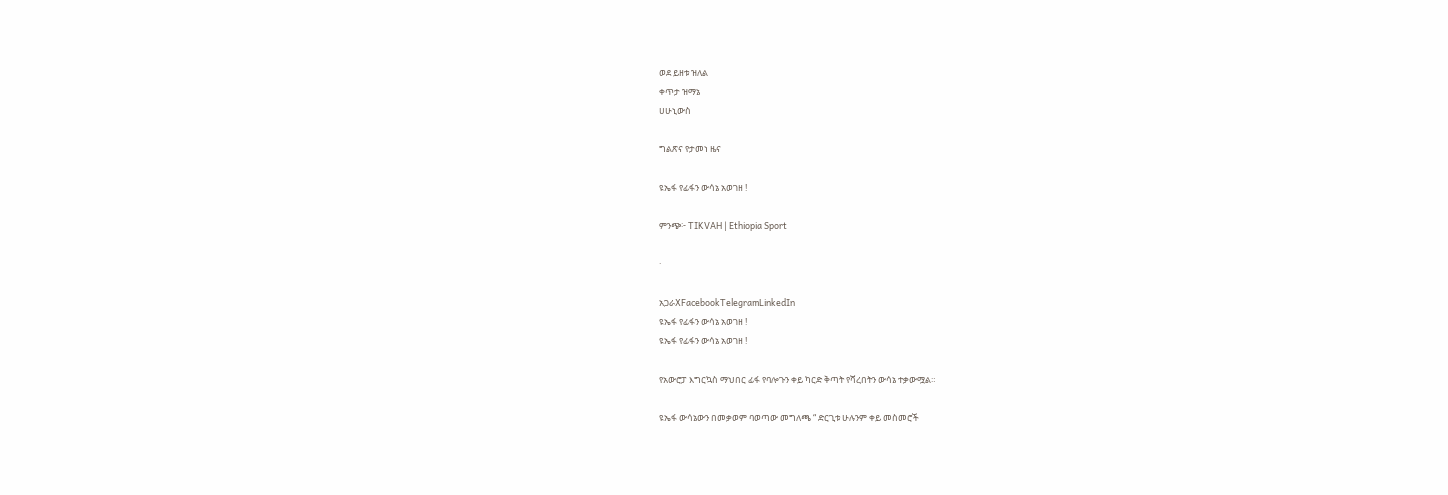ወደ ይዘቱ ዝለል
ቀጥታ ዝማኔ
ሀሁኒውስ

ግልጽና የታመነ ዜና

ዩኤፋ የፊፋን ውሳኔ አወገዘ !

ምንጭ፦ TIKVAH | Ethiopia Sport

·

አጋራXFacebookTelegramLinkedIn
ዩኤፋ የፊፋን ውሳኔ አወገዘ !
ዩኤፋ የፊፋን ውሳኔ አወገዘ !

የአውሮፓ እግርኳስ ማህበር ፊፋ የባሎጉን ቀይ ካርድ ቅጣት የሻረበትን ውሳኔ ተቃውሟል።

ዩኤፋ ውሳኔውን በመቃወም ባወጣው መግለጫ “ ድርጊቱ ሁሉንም ቀይ መስመሮች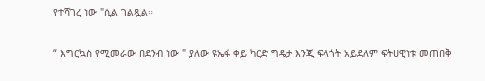የተሻገረ ነው "ሲል ገልጿል።

“ እግርኳስ የሚመራው በደንብ ነው " ያለው ዩኤፋ ቀይ ካርድ ግዴታ እንጂ ፍላጎት አይደለም ፍትሀዊነቱ መጠበቅ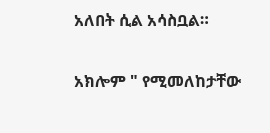አለበት ሲል አሳስቧል።

አክሎም " የሚመለከታቸው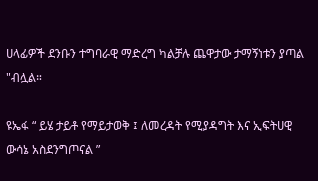ሀላፊዎች ደንቡን ተግባራዊ ማድረግ ካልቻሉ ጨዋታው ታማኝነቱን ያጣል "ብሏል።

ዩኤፋ “ ይሄ ታይቶ የማይታወቅ ፤ ለመረዳት የሚያዳግት እና ኢፍትሀዊ ውሳኔ አስደንግጦናል ”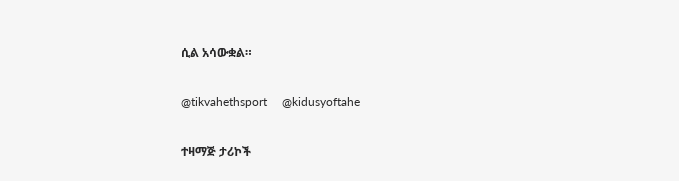ሲል አሳውቋል።

@tikvahethsport     @kidusyoftahe

ተዛማጅ ታሪኮች